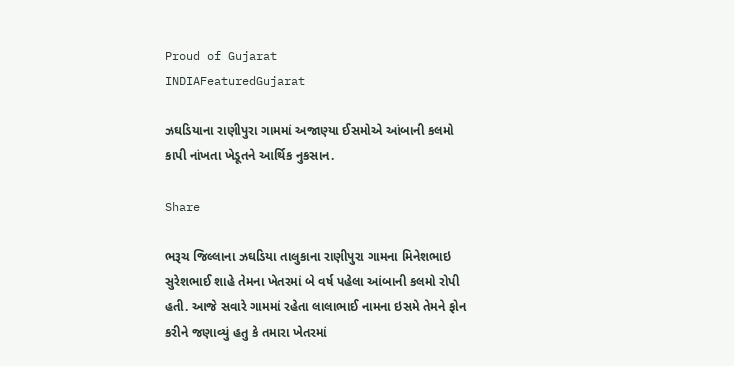Proud of Gujarat
INDIAFeaturedGujarat

ઝઘડિયાના રાણીપુરા ગામમાં અજાણ્યા ઈસમોએ આંબાની કલમો કાપી નાંખતા ખેડૂતને આર્થિક નુકસાન.

Share

ભરૂચ જિલ્લાના ઝઘડિયા તાલુકાના રાણીપુરા ગામના મિનેશભાઇ સુરેશભાઈ શાહે તેમના ખેતરમાં બે વર્ષ પહેલા આંબાની કલમો રોપી હતી. આજે સવારે ગામમાં રહેતા લાલાભાઈ નામના ઇસમે તેમને ફોન કરીને જણાવ્યું હતુ કે તમારા ખેતરમાં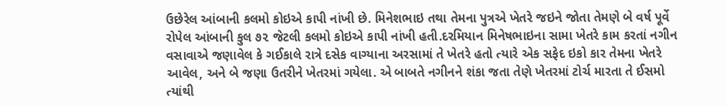ઉછેરેલ આંબાની કલમો કોઇએ કાપી નાંખી છે. મિનેશભાઇ તથા તેમના પુત્રએ ખેતરે જઇને જોતા તેમણે બે વર્ષ પૂર્વે રોપેલ આંબાની કુલ ૭૨ જેટલી કલમો કોઇએ કાપી નાંખી હતી.દરમિયાન મિનેષભાઇના સામા ખેતરે કામ કરતાં નગીન વસાવાએ જણાવેલ કે ગઈકાલે રાત્રે દસેક વાગ્યાના અરસામાં તે ખેતરે હતો ત્યારે એક સફેદ ઇકો કાર તેમના ખેતરે આવેલ, અને બે જણા ઉતરીને ખેતરમાં ગયેલા. એ બાબતે નગીનને શંકા જતા તેણે ખેતરમાં ટોર્ચ મારતા તે ઈસમો ત્યાંથી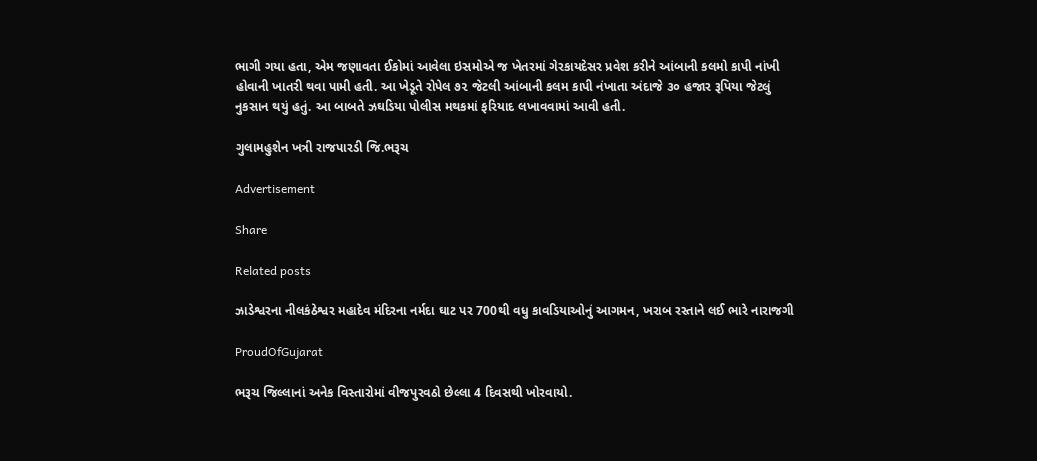ભાગી ગયા હતા, એમ જણાવતા ઈકોમાં આવેલા ઇસમોએ જ ખેતરમાં ગેરકાયદેસર પ્રવેશ કરીને આંબાની કલમો કાપી નાંખી હોવાની ખાતરી થવા પામી હતી. આ ખેડૂતે રોપેલ ૭૨ જેટલી આંબાની કલમ કાપી નંખાતા અંદાજે ૩૦ હજાર રૂપિયા જેટલું નુકસાન થયું હતું. આ બાબતે ઝઘડિયા પોલીસ મથકમાં ફરિયાદ લખાવવામાં આવી હતી.

ગુલામહુશેન ખત્રી રાજપારડી જિ.ભરૂચ

Advertisement

Share

Related posts

ઝાડેશ્વરના નીલકંઠેશ્વર મહાદેવ મંદિરના નર્મદા ઘાટ પર 700થી વધુ કાવડિયાઓનું આગમન, ખરાબ રસ્તાને લઈ ભારે નારાજગી

ProudOfGujarat

ભરૂચ જિલ્લાનાં અનેક વિસ્તારોમાં વીજપુરવઠો છેલ્લા 4 દિવસથી ખોરવાયો.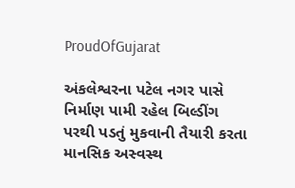ProudOfGujarat

અંકલેશ્વરના પટેલ નગર પાસે નિર્માણ પામી રહેલ બિલ્ડીંગ પરથી પડતું મુકવાની તૈયારી કરતા માનસિક અસ્વસ્થ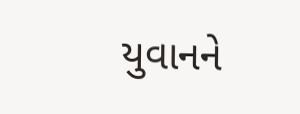યુવાનને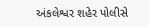અંકલેશ્વર શહેર પોલીસે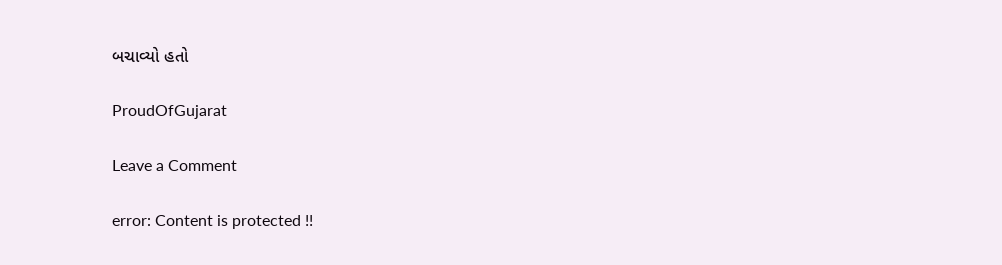બચાવ્યો હતો

ProudOfGujarat

Leave a Comment

error: Content is protected !!